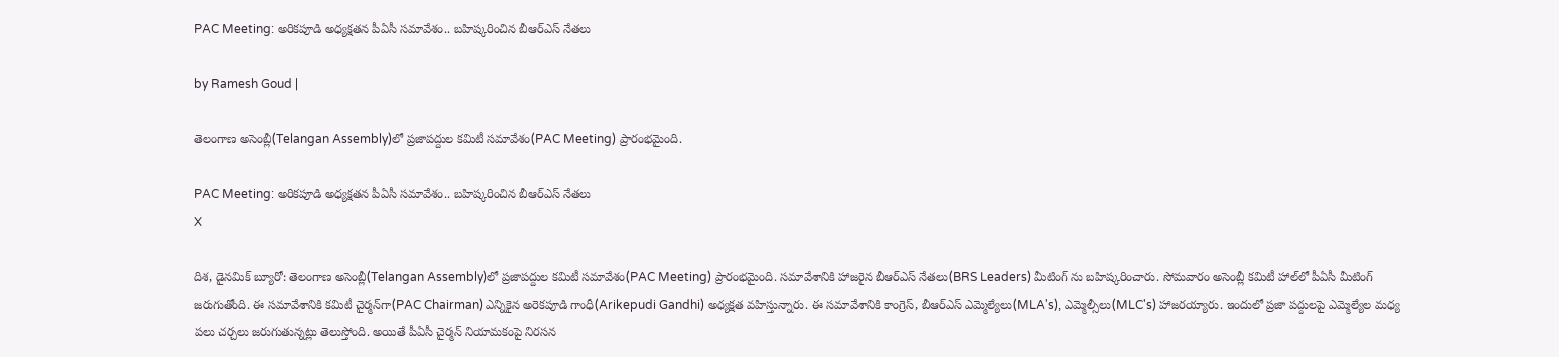PAC Meeting: అరికపూడి అధ్యక్షతన పీఏసీ సమావేశం.. బహిష్కరించిన బీఆర్ఎస్ నేతలు

by Ramesh Goud |

తెలంగాణ అసెంబ్లీ(Telangan Assembly)లో ప్రజాపద్దుల కమిటీ సమావేశం(PAC Meeting) ప్రారంభమైంది.

PAC Meeting: అరికపూడి అధ్యక్షతన పీఏసీ సమావేశం.. బహిష్కరించిన బీఆర్ఎస్ నేతలు
X

దిశ, డైనమిక్ బ్యూరో: తెలంగాణ అసెంబ్లీ(Telangan Assembly)లో ప్రజాపద్దుల కమిటీ సమావేశం(PAC Meeting) ప్రారంభమైంది. సమావేశానికి హాజరైన బీఆర్ఎస్ నేతలు(BRS Leaders) మీటింగ్ ను బహిష్కరించారు. సోమవారం అసెంబ్లీ కమిటీ హాల్‌లో పీఏసీ మీటింగ్ జరుగుతోంది. ఈ సమావేశానికి కమిటీ చైర్మన్‌గా(PAC Chairman) ఎన్నికైన అరెకపూడి గాంధీ(Arikepudi Gandhi) అధ్యక్షత వహిస్తున్నారు. ఈ సమావేశానికి కాంగ్రెస్, బీఆర్ఎస్ ఎమ్మెల్యేలు(MLA's), ఎమ్మెల్సీలు(MLC's) హాజరయ్యారు. ఇందులో ప్రజా పద్దులపై ఎమ్మెల్యేల మధ్య పలు చర్చలు జరుగుతున్నట్లు తెలుస్తోంది. అయితే పీఏసీ చైర్మన్ నియామకంపై నిరసన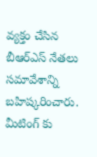వ్యక్తం చేసిన బీఆర్ఎస్ నేతలు సమావేశాన్ని బహిష్కరించారు. మీటింగ్ కు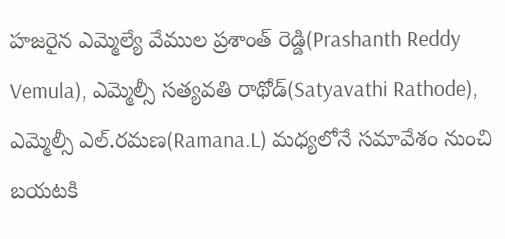హజరైన ఎమ్మెల్యే వేముల ప్రశాంత్ రెడ్డి(Prashanth Reddy Vemula), ఎమ్మెల్సీ సత్యవతి రాథోడ్(Satyavathi Rathode), ఎమ్మెల్సీ ఎల్.రమణ(Ramana.L) మధ్యలోనే సమావేశం నుంచి బయటకి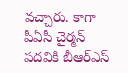వచ్చారు. కాగా పీఏసీ చైర్మన్ పదవికి బీఆర్ఎస్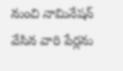నుంచి నామినేషన్ వేసిన వారి పేర్లను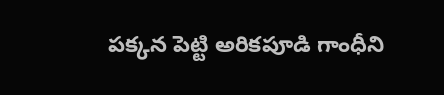పక్కన పెట్టి అరికపూడి గాంధీని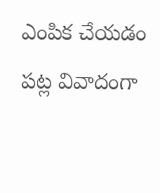ఎంపిక చేయడం పట్ల వివాదంగా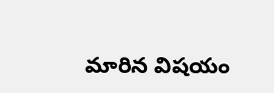మారిన విషయం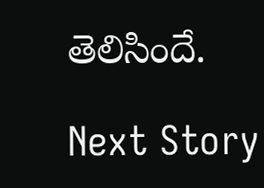తెలిసిందే.

Next Story